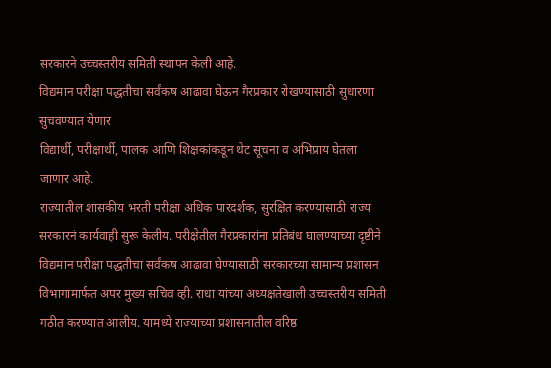सरकारने उच्चस्तरीय समिती स्थापन केली आहे.
विद्यमान परीक्षा पद्धतीचा सर्वंकष आढावा घेऊन गैरप्रकार रोखण्यासाठी सुधारणा सुचवण्यात येणार
विद्यार्थी, परीक्षार्थी, पालक आणि शिक्षकांकडून थेट सूचना व अभिप्राय घेतला जाणार आहे.
राज्यातील शासकीय भरती परीक्षा अधिक पारदर्शक, सुरक्षित करण्यासाठी राज्य सरकारनं कार्यवाही सुरू केलीय. परीक्षेतील गैरप्रकारांना प्रतिबंध घालण्याच्या दृष्टीने विद्यमान परीक्षा पद्धतीचा सर्वंकष आढावा घेण्यासाठी सरकारच्या सामान्य प्रशासन विभागामार्फत अपर मुख्य सचिव व्ही. राधा यांच्या अध्यक्षतेखाली उच्चस्तरीय समिती गठीत करण्यात आलीय. यामध्ये राज्याच्या प्रशासनातील वरिष्ठ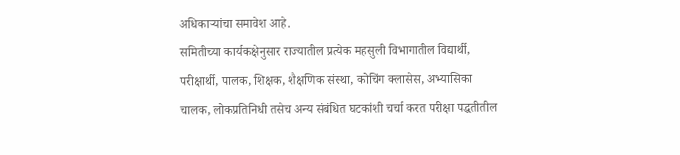अधिकाऱ्यांचा समावेश आहे.
समितीच्या कार्यकक्षेनुसार राज्यातील प्रत्येक महसुली विभागातील विद्यार्थी, परीक्षार्थी, पालक, शिक्षक, शैक्षणिक संस्था, कोचिंग क्लासेस, अभ्यासिका चालक, लोकप्रतिनिधी तसेच अन्य संबंधित घटकांशी चर्चा करत परीक्षा पद्धतीतील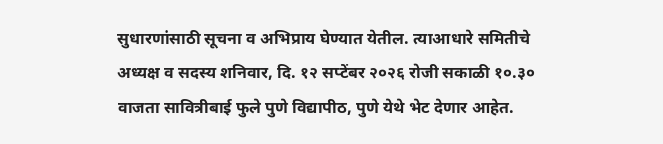सुधारणांसाठी सूचना व अभिप्राय घेण्यात येतील. त्याआधारे समितीचे अध्यक्ष व सदस्य शनिवार, दि. १२ सप्टेंबर २०२६ रोजी सकाळी १०.३० वाजता सावित्रीबाई फुले पुणे विद्यापीठ, पुणे येथे भेट देणार आहेत.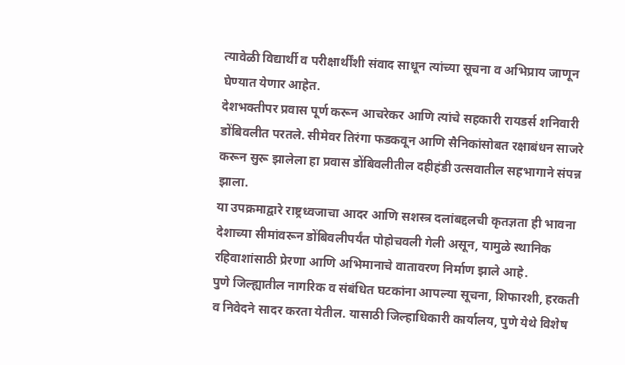त्यावेळी विद्यार्थी व परीक्षार्थींशी संवाद साधून त्यांच्या सूचना व अभिप्राय जाणून घेण्यात येणार आहेत.
देशभक्तीपर प्रवास पूर्ण करून आचरेकर आणि त्यांचे सहकारी रायडर्स शनिवारी डोंबिवलीत परतले. सीमेवर तिरंगा फडकवून आणि सैनिकांसोबत रक्षाबंधन साजरे करून सुरू झालेला हा प्रवास डोंबिवलीतील दहीहंडी उत्सवातील सहभागाने संपन्न झाला.
या उपक्रमाद्वारे राष्ट्रध्वजाचा आदर आणि सशस्त्र दलांबद्दलची कृतज्ञता ही भावना देशाच्या सीमांवरून डोंबिवलीपर्यंत पोहोचवली गेली असून, यामुळे स्थानिक रहिवाशांसाठी प्रेरणा आणि अभिमानाचे वातावरण निर्माण झाले आहे.
पुणे जिल्ह्यातील नागरिक व संबंधित घटकांना आपल्या सूचना, शिफारशी, हरकती व निवेदने सादर करता येतील. यासाठी जिल्हाधिकारी कार्यालय, पुणे येथे विशेष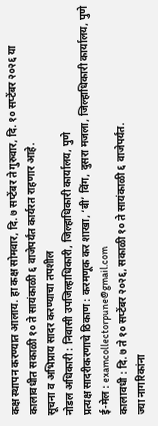कक्ष स्थापन करण्यात आलाय. हा कक्ष सोमवार, दि. ७ सप्टेंबर ते गुरुवार, दि. १० सप्टेंबर २०२६ या कालावधीत सकाळी १० ते सायंकाळी ६ वाजेपर्यंत कार्यरत राहणार आहे.
सूचना व अभिप्राय सादर करण्याचा तपशील
नोडल अधिकारी : निवासी उपजिल्हाधिकारी, जिल्हाधिकारी कार्यालय, पुणे
प्रत्यक्ष सादरीकरणाचे ठिकाण : करमणूक कर शाखा, ‘बी’ विंग, दुसरा मजला, जिल्हाधिकारी कार्यालय, पुणे
ई-मेल : examcollectorpune@gmail.com
कालावधी : दि. ७ ते १० सप्टेंबर २०२६, सकाळी १० ते सायंकाळी ६ वाजेपर्यंत.
ज्या नागरिकांना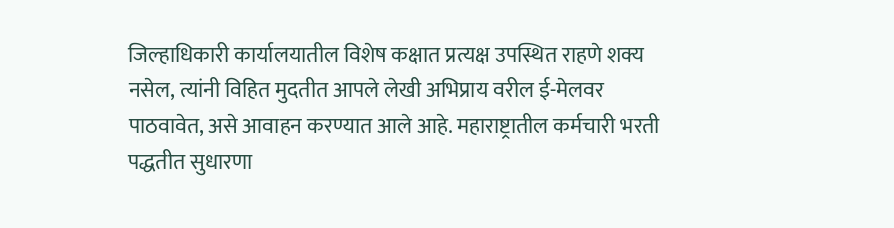जिल्हाधिकारी कार्यालयातील विशेष कक्षात प्रत्यक्ष उपस्थित राहणे शक्य नसेल, त्यांनी विहित मुदतीत आपले लेखी अभिप्राय वरील ई-मेलवर पाठवावेत, असे आवाहन करण्यात आले आहे. महाराष्ट्रातील कर्मचारी भरती पद्धतीत सुधारणा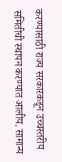करण्यासाठी राज्य सरकारकडून उच्चस्तरीय समितीची स्थापन करण्यात आलीय. सामान्य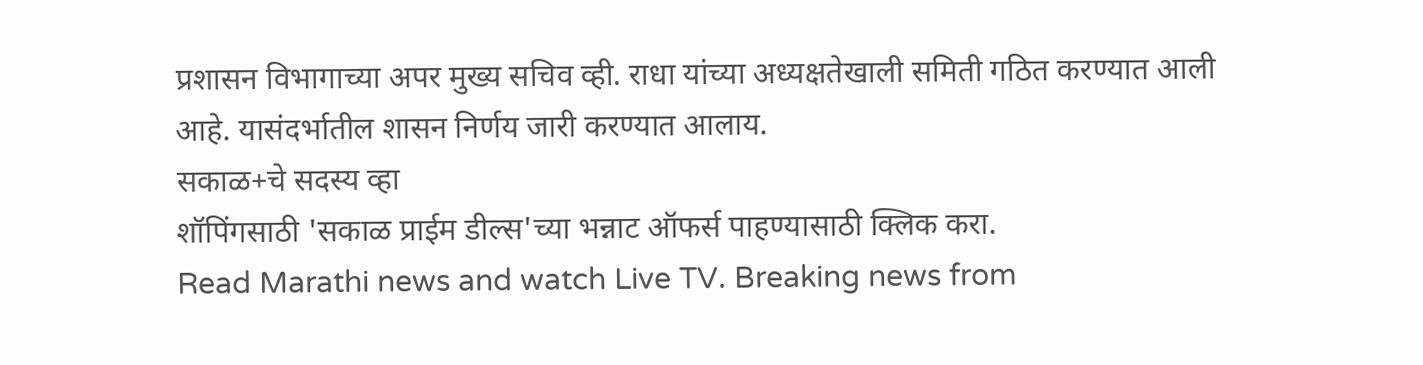प्रशासन विभागाच्या अपर मुख्य सचिव व्ही. राधा यांच्या अध्यक्षतेखाली समिती गठित करण्यात आली आहे. यासंदर्भातील शासन निर्णय जारी करण्यात आलाय.
सकाळ+चे सदस्य व्हा
शॉपिंगसाठी 'सकाळ प्राईम डील्स'च्या भन्नाट ऑफर्स पाहण्यासाठी क्लिक करा.
Read Marathi news and watch Live TV. Breaking news from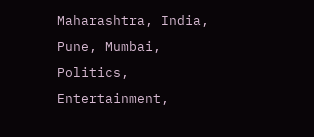Maharashtra, India, Pune, Mumbai, Politics, Entertainment,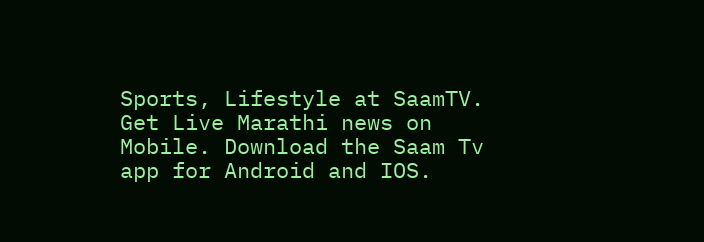Sports, Lifestyle at SaamTV. Get Live Marathi news on Mobile. Download the Saam Tv app for Android and IOS.